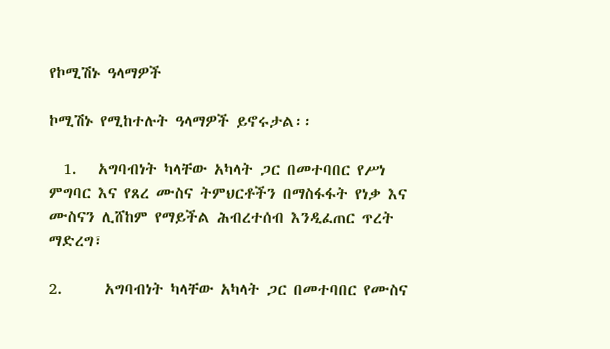የኮሚሽኑ ዓላማዎች

ኮሚሽኑ የሚከተሉት ዓላማዎች ይኖሩታል፡፡

  1.   አግባብነት ካላቸው አካላት ጋር በመተባበር የሥነ ምግባር እና የጸረ ሙስና ትምህርቶችን በማስፋፋት የነቃ እና ሙስናን ሊሸከም የማይችል ሕብረተሰብ እንዲፈጠር ጥረት ማድረግ፣

2.      አግባብነት ካላቸው አካላት ጋር በመተባበር የሙስና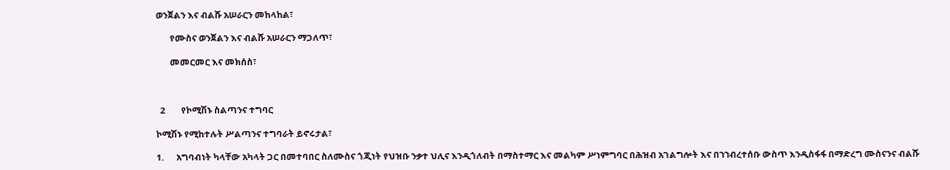ወንጀልን እና ብልሹ አሠራርን መከላከል፣

       የሙስና ወንጀልን እና ብልሹ አሠራርን ማጋለጥ፣

       መመርመር እና መክሰስ፣



  2        የኮሚሽኑ ስልጣንና ተግባር

ኮሚሽኑ የሚከተሉት ሥልጣንና ተግባራት ይኖሩታል፣

1.      አግባብነት ካላቸው አካላት ጋር በመተባበር ስለሙስና ጎጂነት የህዝቡ ንቃተ ህሊና እንዲጎለብት በማስተማር እና መልካም ሥነምግባር በሕዝብ አገልግሎት እና በኀኀብረተሰቡ ውስጥ እንዲስፋፋ በማድረግ ሙስናንና ብልሹ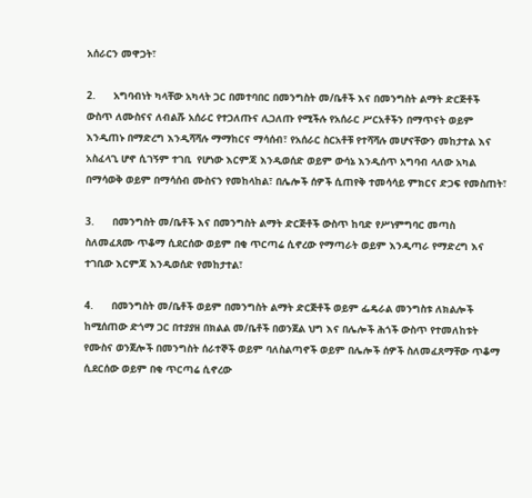አሰራርን መዋጋት፣

2.      አግባብነት ካላቸው አካላት ጋር በመተባበር በመንግስት መ/ቤቶች እና በመንግስት ልማት ድርጅቶች ውስጥ ለሙስናና ለብልሹ አሰራር የተጋለጡና ሊጋለጡ የሚችሉ የአሰራር ሥርአቶችን በማጥናት ወይም እንዲጠኑ በማድረግ እንዲሻሻሉ ማማከርና ማሳሰብ፣ የአሰራር ስርአቶቹ የተሻሻሉ መሆናቸውን መከታተል እና አስፈላጊ ሆኖ ሲገኝም ተገቢ  የሆነው እርምጃ እንዲወሰድ ወይም ውሳኔ እንዲሰጥ አግባብ ላለው አካል በማሳወቅ ወይም በማሳሰብ ሙስናን የመከላከል፣ በሌሎች ሰዎች ሲጠየቅ ተመሳሳይ ምክርና ድጋፍ የመስጠት፣

3.      በመንግስት መ/ቤቶች እና በመንግስት ልማት ድርጅቶች ውስጥ ከባድ የሥነምግባር መጣስ ስለመፈጸሙ ጥቆማ ሲደርሰው ወይም በቂ ጥርጣሬ ሲኖረው የማጣራት ወይም እንዲጣራ የማድረግ እና ተገቢው እርምጃ እንዲወሰድ የመከታተል፣

4.      በመንግስት መ/ቤቶች ወይም በመንግስት ልማት ድርጅቶች ወይም ፌዴራል መንግስቱ ለክልሎች ከሚሰጠው ድጎማ ጋር በተያያዘ በክልል መ/ቤቶች በወንጀል ህግ እና በሌሎች ሕጎች ውስጥ የተመለከቱት የሙስና ወንጀሎች በመንግስት ሰራተኞች ወይም ባለስልጣኖች ወይም በሌሎች ሰዎች ስለመፈጸማቸው ጥቆማ ሲደርሰው ወይም በቂ ጥርጣሬ ሲኖረው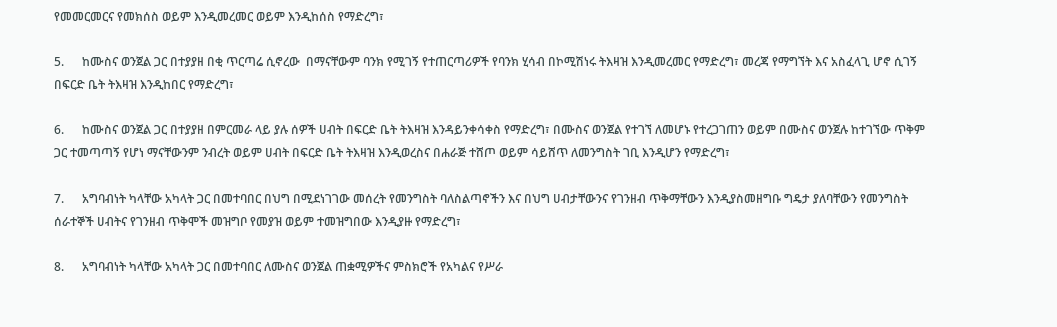የመመርመርና የመክሰስ ወይም እንዲመረመር ወይም እንዲከሰስ የማድረግ፣

5.      ከሙስና ወንጀል ጋር በተያያዘ በቂ ጥርጣሬ ሲኖረው  በማናቸውም ባንክ የሚገኝ የተጠርጣሪዎች የባንክ ሂሳብ በኮሚሽነሩ ትእዛዝ እንዲመረመር የማድረግ፣ መረጃ የማግኘት እና አስፈላጊ ሆኖ ሲገኝ በፍርድ ቤት ትእዛዝ እንዲከበር የማድረግ፣

6.      ከሙስና ወንጀል ጋር በተያያዘ በምርመራ ላይ ያሉ ሰዎች ሀብት በፍርድ ቤት ትእዛዝ እንዳይንቀሳቀስ የማድረግ፣ በሙስና ወንጀል የተገኘ ለመሆኑ የተረጋገጠን ወይም በሙስና ወንጀሉ ከተገኘው ጥቅም ጋር ተመጣጣኝ የሆነ ማናቸውንም ንብረት ወይም ሀብት በፍርድ ቤት ትእዛዝ እንዲወረስና በሐራጅ ተሸጦ ወይም ሳይሸጥ ለመንግስት ገቢ እንዲሆን የማድረግ፣

7.      አግባብነት ካላቸው አካላት ጋር በመተባበር በህግ በሚደነገገው መሰረት የመንግስት ባለስልጣኖችን እና በህግ ሀብታቸውንና የገንዘብ ጥቅማቸውን እንዲያስመዘግቡ ግዴታ ያለባቸውን የመንግስት ሰራተኞች ሀብትና የገንዘብ ጥቅሞች መዝግቦ የመያዝ ወይም ተመዝግበው እንዲያዙ የማድረግ፣

8.      አግባብነት ካላቸው አካላት ጋር በመተባበር ለሙስና ወንጀል ጠቋሚዎችና ምስክሮች የአካልና የሥራ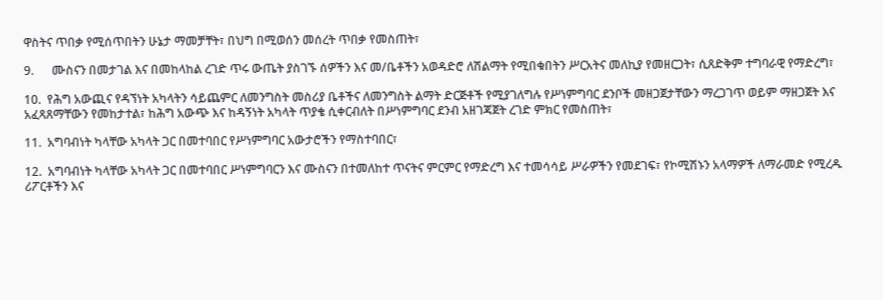ዋስትና ጥበቃ የሚሰጥበትን ሁኔታ ማመቻቸት፣ በህግ በሚወሰን መሰረት ጥበቃ የመስጠት፣

9.      ሙስናን በመታገል እና በመከላከል ረገድ ጥሩ ውጤት ያስገኙ ሰዎችን እና መ/ቤቶችን አወዳድሮ ለሽልማት የሚበቁበትን ሥርአትና መለኪያ የመዘርጋት፣ ሲጸድቅም ተግባራዊ የማድረግ፣

10.  የሕግ አውጪና የዳኘነት አካላትን ሳይጨምር ለመንግስት መስሪያ ቤቶችና ለመንግስት ልማት ድርጅቶች የሚያገለግሉ የሥነምግባር ደንቦች መዘጋጀታቸውን ማረጋገጥ ወይም ማዘጋጀት እና አፈጻጸማቸውን የመከታተል፣ ከሕግ አውጭ እና ከዳኝነት አካላት ጥያቄ ሲቀርብለት በሥነምግባር ደንብ አዘገጃጀት ረገድ ምክር የመስጠት፣

11.  አግባብነት ካላቸው አካላት ጋር በመተባበር የሥነምግባር አውታሮችን የማስተባበር፣

12.  አግባብነት ካላቸው አካላት ጋር በመተባበር ሥነምግባርን እና ሙስናን በተመለከተ ጥናትና ምርምር የማድረግ እና ተመሳሳይ ሥራዎችን የመደገፍ፣ የኮሚሽኑን አላማዎች ለማራመድ የሚረዱ ሪፖርቶችን እና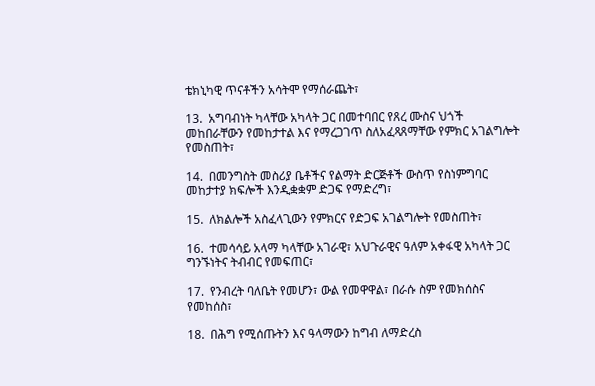ቴክኒካዊ ጥናቶችን አሳትሞ የማሰራጨት፣

13.  አግባብነት ካላቸው አካላት ጋር በመተባበር የጸረ ሙስና ህጎች መከበራቸውን የመከታተል እና የማረጋገጥ ስለአፈጻጸማቸው የምክር አገልግሎት የመስጠት፣

14.  በመንግስት መስሪያ ቤቶችና የልማት ድርጅቶች ውስጥ የስነምግባር መከታተያ ክፍሎች እንዲቋቋም ድጋፍ የማድረግ፣

15.  ለክልሎች አስፈላጊውን የምክርና የድጋፍ አገልግሎት የመስጠት፣

16.  ተመሳሳይ አላማ ካላቸው አገራዊ፣ አህጉራዊና ዓለም አቀፋዊ አካላት ጋር ግንኙነትና ትብብር የመፍጠር፣

17.  የንብረት ባለቤት የመሆን፣ ውል የመዋዋል፣ በራሱ ስም የመክሰስና የመከሰስ፣

18.  በሕግ የሚሰጡትን እና ዓላማውን ከግብ ለማድረስ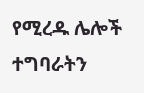የሚረዱ ሌሎች ተግባራትን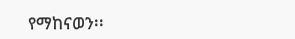የማከናወን፡፡